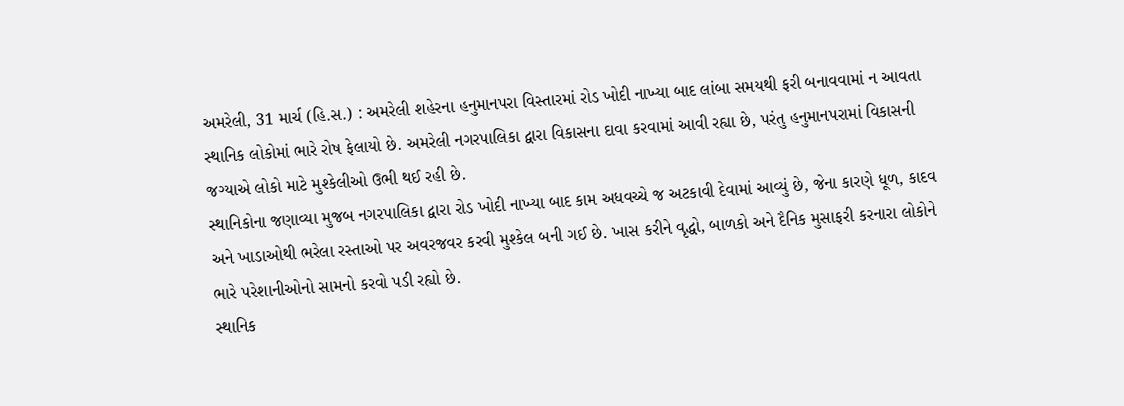અમરેલી, 31 માર્ચ (હિ.સ.) : અમરેલી શહેરના હનુમાનપરા વિસ્તારમાં રોડ ખોદી નાખ્યા બાદ લાંબા સમયથી ફરી બનાવવામાં ન આવતા સ્થાનિક લોકોમાં ભારે રોષ ફેલાયો છે. અમરેલી નગરપાલિકા દ્વારા વિકાસના દાવા કરવામાં આવી રહ્યા છે, પરંતુ હનુમાનપરામાં વિકાસની જગ્યાએ લોકો માટે મુશ્કેલીઓ ઉભી થઈ રહી છે.
સ્થાનિકોના જણાવ્યા મુજબ નગરપાલિકા દ્વારા રોડ ખોદી નાખ્યા બાદ કામ અધવચ્ચે જ અટકાવી દેવામાં આવ્યું છે, જેના કારણે ધૂળ, કાદવ અને ખાડાઓથી ભરેલા રસ્તાઓ પર અવરજવર કરવી મુશ્કેલ બની ગઈ છે. ખાસ કરીને વૃદ્ધો, બાળકો અને દૈનિક મુસાફરી કરનારા લોકોને ભારે પરેશાનીઓનો સામનો કરવો પડી રહ્યો છે.
સ્થાનિક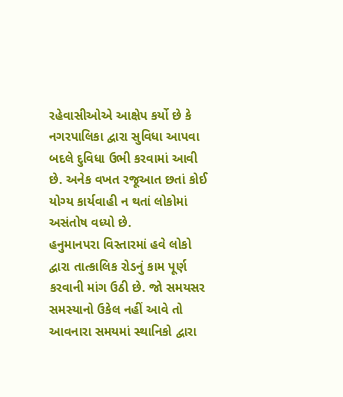રહેવાસીઓએ આક્ષેપ કર્યો છે કે નગરપાલિકા દ્વારા સુવિધા આપવા બદલે દુવિધા ઉભી કરવામાં આવી છે. અનેક વખત રજૂઆત છતાં કોઈ યોગ્ય કાર્યવાહી ન થતાં લોકોમાં અસંતોષ વધ્યો છે.
હનુમાનપરા વિસ્તારમાં હવે લોકો દ્વારા તાત્કાલિક રોડનું કામ પૂર્ણ કરવાની માંગ ઉઠી છે. જો સમયસર સમસ્યાનો ઉકેલ નહીં આવે તો આવનારા સમયમાં સ્થાનિકો દ્વારા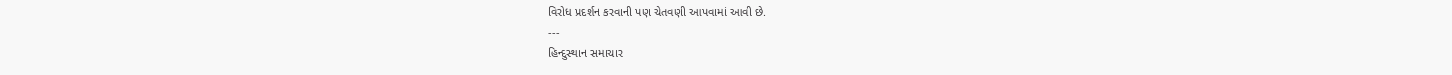વિરોધ પ્રદર્શન કરવાની પણ ચેતવણી આપવામાં આવી છે.
---
હિન્દુસ્થાન સમાચાર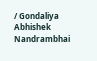/ Gondaliya Abhishek Nandrambhai